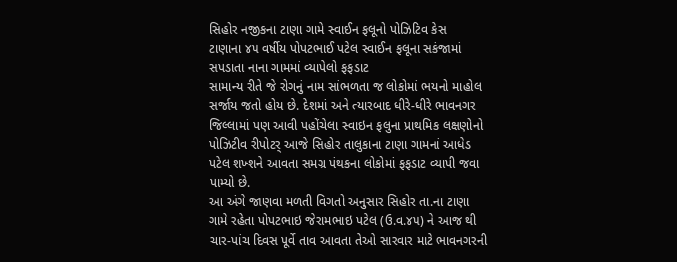સિહોર નજીકના ટાણા ગામે સ્વાઈન ફલૂનો પોઝિટિવ કેસ
ટાણાના ૪૫ વર્ષીય પોપટભાઈ પટેલ સ્વાઈન ફલૂના સકંજામાં સપડાતા નાના ગામમાં વ્યાપેલો ફફડાટ
સામાન્ય રીતે જે રોગનું નામ સાંભળતા જ લોકોમાં ભયનો માહોલ સર્જાય જતો હોય છે. દેશમાં અને ત્યારબાદ ધીરે-ધીરે ભાવનગર જિલ્લામાં પણ આવી પહોંચેલા સ્વાઇન ફલુના પ્રાથમિક લક્ષણોનો પોઝિટીવ રીપોટર્ આજે સિહોર તાલુકાના ટાણા ગામનાં આધેડ પટેલ શખ્શને આવતા સમગ્ર પંથકના લોકોમાં ફફડાટ વ્યાપી જવા પામ્યો છે.
આ અંગે જાણવા મળતી વિગતો અનુસાર સિહોર તા.ના ટાણા ગામે રહેતા પોપટભાઇ જેરામભાઇ પટેલ (ઉ.વ.૪૫) ને આજ થી ચાર-પાંચ દિવસ પૂર્વે તાવ આવતા તેઓ સારવાર માટે ભાવનગરની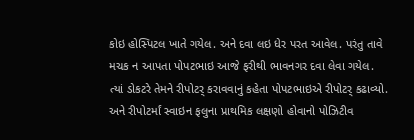કોઇ હોસ્પિટલ ખાતે ગયેલ. અને દવા લઇ ધેર પરત આવેલ. પરંતુ તાવે મચક ન આપતા પોપટભાઇ આજે ફરીથી ભાવનગર દવા લેવા ગયેલ.
ત્યાં ડોકટરે તેમને રીપોટર્ કરાવવાનું કહેતા પોપટભાઇએ રીપોટર્ કઢાવ્યો. અને રીપોટર્માં સ્વાઇન ફલુના પ્રાથમિક લક્ષણો હોવાનો પોઝિટીવ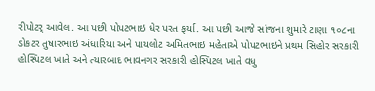રીપોટર્ આવેલ. આ પછી પોપટભાઇ ધેર પરત ફર્યા. આ પછી આજે સાંજના શુમારે ટાણા ૧૦૮ના ડોકટર તુષારભાઇ અંધારિયા અને પાયલોટ અમિતભાઇ મહેતાએ પોપટભાઇને પ્રથમ સિહોર સરકારી હોસ્પિટલ ખાતે અને ત્યારબાદ ભાવનગર સરકારી હોસ્પિટલ ખાતે વધુ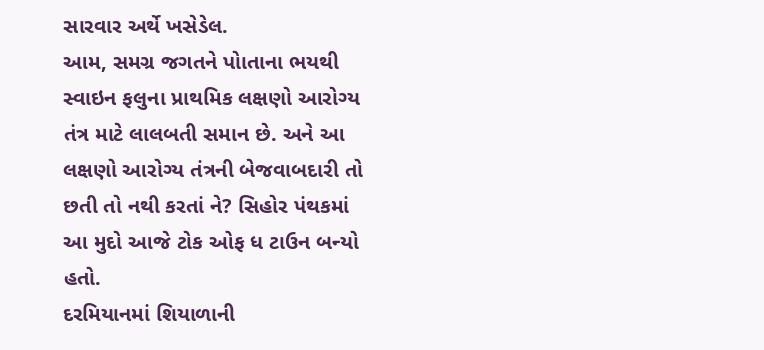સારવાર અર્થે ખસેડેલ.
આમ, સમગ્ર જગતને પોાતાના ભયથી સ્વાઇન ફલુના પ્રાથમિક લક્ષણો આરોગ્ય તંત્ર માટે લાલબતી સમાન છે. અને આ લક્ષણો આરોગ્ય તંત્રની બેજવાબદારી તો છતી તો નથી કરતાં ને? સિહોર પંથકમાં આ મુદો આજે ટોક ઓફ ધ ટાઉન બન્યો હતો.
દરમિયાનમાં શિયાળાની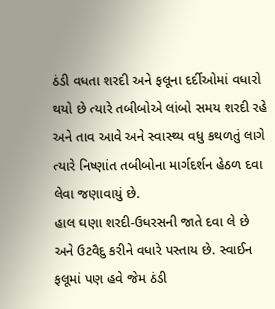ઠંડી વધતા શરદી અને ફલૂના દર્દીઓમાં વધારો થયો છે ત્યારે તબીબોએ લાંબો સમય શરદી રહે અને તાવ આવે અને સ્વાસ્થ્ય વધુ કથળતું લાગે ત્યારે નિષ્ણાંત તબીબોના માર્ગદર્શન હેઠળ દવા લેવા જણાવાયું છે.
હાલ ઘણા શરદી-ઉધરસની જાતે દવા લે છે અને ઉટવૈદુ કરીને વધારે પસ્તાય છે. સ્વાઈન ફલૂમાં પણ હવે જેમ ઠંડી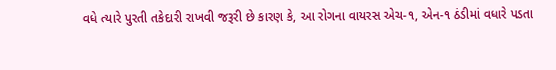વધે ત્યારે પુરતી તકેદારી રાખવી જરૂરી છે કારણ કે, આ રોગના વાયરસ એચ-૧, એન-૧ ઠંડીમાં વધારે પડતા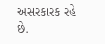અસરકારક રહે છે.